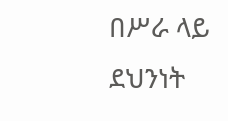በሥራ ላይ ደህንነት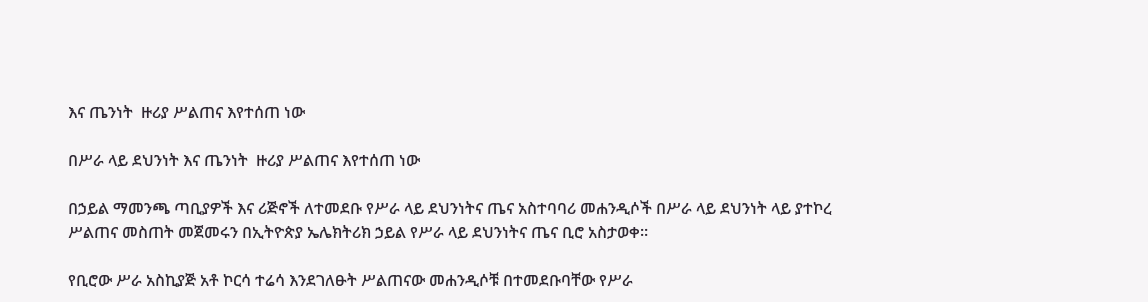እና ጤንነት  ዙሪያ ሥልጠና እየተሰጠ ነው

በሥራ ላይ ደህንነት እና ጤንነት  ዙሪያ ሥልጠና እየተሰጠ ነው

በኃይል ማመንጫ ጣቢያዎች እና ሪጅኖች ለተመደቡ የሥራ ላይ ደህንነትና ጤና አስተባባሪ መሐንዲሶች በሥራ ላይ ደህንነት ላይ ያተኮረ ሥልጠና መስጠት መጀመሩን በኢትዮጵያ ኤሌክትሪክ ኃይል የሥራ ላይ ደህንነትና ጤና ቢሮ አስታወቀ።

የቢሮው ሥራ አስኪያጅ አቶ ኮርሳ ተሬሳ እንደገለፁት ሥልጠናው መሐንዲሶቹ በተመደቡባቸው የሥራ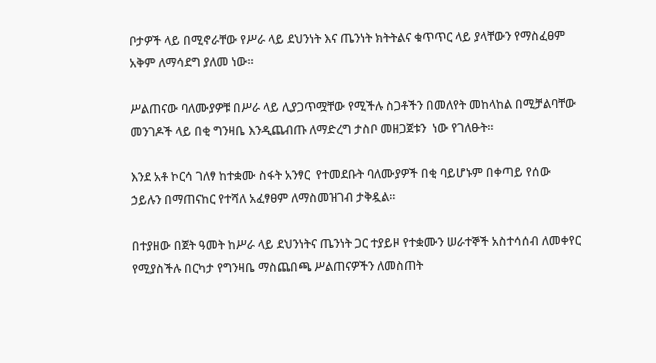ቦታዎች ላይ በሚኖራቸው የሥራ ላይ ደህንነት እና ጤንነት ክትትልና ቁጥጥር ላይ ያላቸውን የማስፈፀም አቅም ለማሳደግ ያለመ ነው።

ሥልጠናው ባለሙያዎቹ በሥራ ላይ ሊያጋጥሟቸው የሚችሉ ስጋቶችን በመለየት መከላከል በሚቻልባቸው መንገዶች ላይ በቂ ግንዛቤ እንዲጨብጡ ለማድረግ ታስቦ መዘጋጀቱን  ነው የገለፁት።

እንደ አቶ ኮርሳ ገለፃ ከተቋሙ ስፋት አንፃር  የተመደቡት ባለሙያዎች በቂ ባይሆኑም በቀጣይ የሰው ኃይሉን በማጠናከር የተሻለ አፈፃፀም ለማስመዝገብ ታቅዷል።

በተያዘው በጀት ዓመት ከሥራ ላይ ደህንነትና ጤንነት ጋር ተያይዞ የተቋሙን ሠራተኞች አስተሳሰብ ለመቀየር የሚያስችሉ በርካታ የግንዛቤ ማስጨበጫ ሥልጠናዎችን ለመስጠት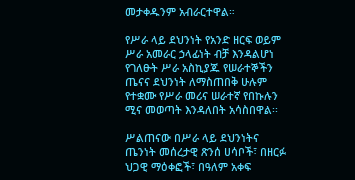መታቀዱንም አብራርተዋል።

የሥራ ላይ ደህንነት የአንድ ዘርፍ ወይም ሥራ አመራር ኃላፊነት ብቻ እንዳልሆነ የገለፁት ሥራ አስኪያጁ የሠራተኞችን ጤናና ደህንነት ለማስጠበቅ ሁሉም የተቋሙ የሥራ መሪና ሠራተኛ የበኩሉን ሚና መወጣት እንዳለበት አሳስበዋል፡፡

ሥልጠናው በሥራ ላይ ደህንነትና ጤንነት መሰረታዊ ጽንሰ ሀሳቦች፣ በዘርፉ ህጋዊ ማዕቀፎች፣ በዓለም አቀፍ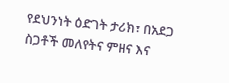የደህንነት ዕድገት ታሪክ፣ በአደጋ ስጋቶች መለየትና ምዘና እና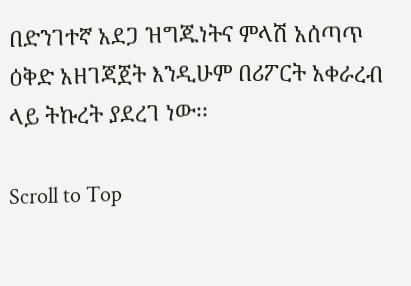በድንገተኛ አደጋ ዝግጁነትና ምላሽ አሰጣጥ ዕቅድ አዘገጃጀት እንዲሁም በሪፖርት አቀራረብ ላይ ትኩረት ያደረገ ነው፡፡

Scroll to Top